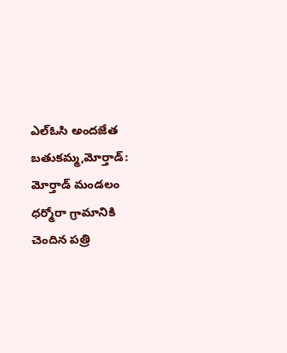ఎల్ఓసి అందజేత
బతుకమ్మ,మోర్తాడ్: మోర్తాడ్ మండలం ధర్మోరా గ్రామానికి చెందిన పత్రి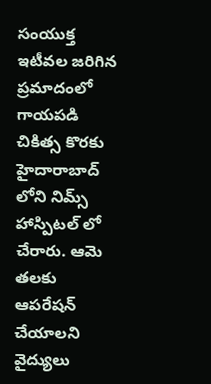సంయుక్త ఇటీవల జరిగిన ప్రమాదంలో గాయపడి చికిత్స కొరకు హైదారాబాద్ లోని నిమ్స్ హాస్పిటల్ లో చేరారు. ఆమె తలకు ఆపరేషన్ చేయాలని వైద్యులు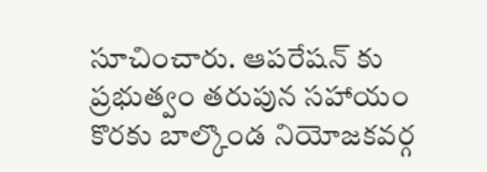సూచించారు. ఆపరేషన్ కు ప్రభుత్వం తరుపున సహాయం కొరకు బాల్కొండ నియోజకవర్గ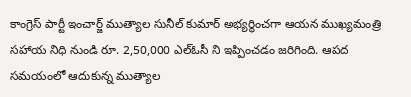కాంగ్రెస్ పార్టీ ఇంచార్జ్ ముత్యాల సునీల్ కుమార్ అభ్యర్థించగా ఆయన ముఖ్యమంత్రి సహాయ నిధి నుండి రూ. 2,50,000 ఎల్ఓసీ ని ఇప్పించడం జరిగింది. ఆపద సమయంలో ఆదుకున్న ముత్యాల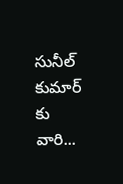సునీల్ కుమార్ కు వారి...